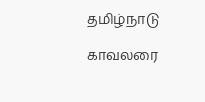தமிழ்நாடு

காவலரை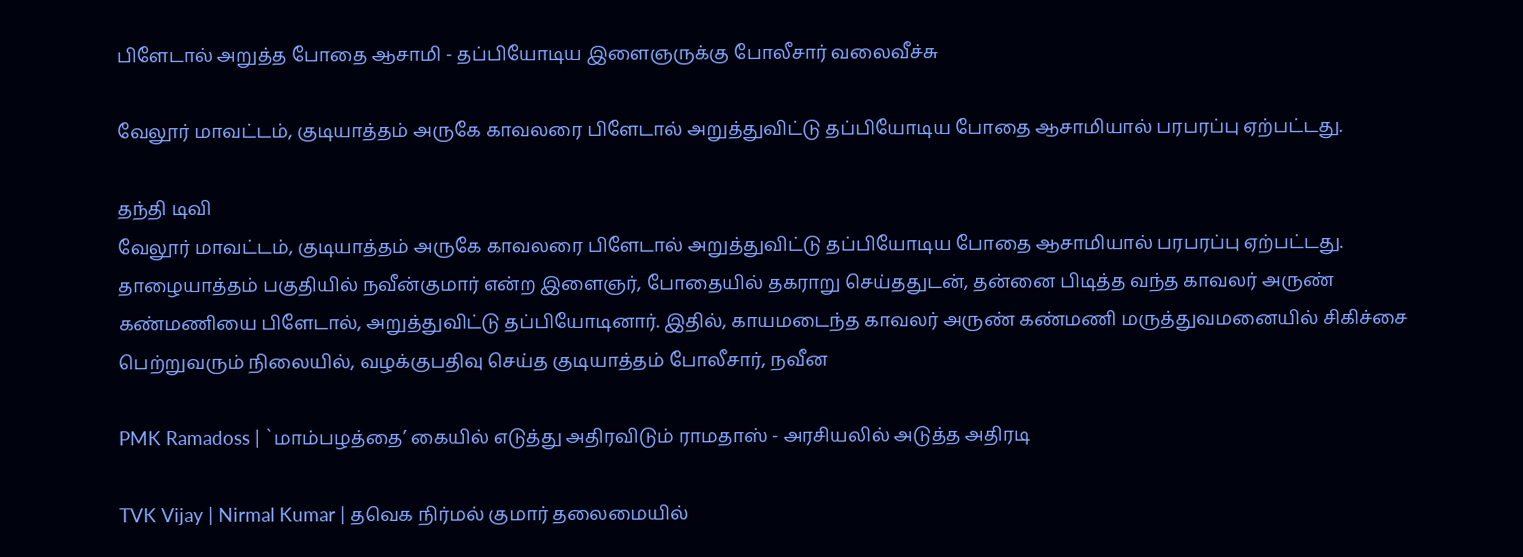பிளேடால் அறுத்த போதை ஆசாமி - தப்பியோடிய இளைஞருக்கு போலீசார் வலைவீச்சு

வேலூர் மாவட்டம், குடியாத்தம் அருகே காவலரை பிளேடால் அறுத்துவிட்டு தப்பியோடிய போதை ஆசாமியால் பரபரப்பு ஏற்பட்டது.

தந்தி டிவி
வேலூர் மாவட்டம், குடியாத்தம் அருகே காவலரை பிளேடால் அறுத்துவிட்டு தப்பியோடிய போதை ஆசாமியால் பரபரப்பு ஏற்பட்டது. தாழையாத்தம் பகுதியில் நவீன்குமார் என்ற இளைஞர், போதையில் தகராறு செய்ததுடன், தன்னை பிடித்த வந்த காவலர் அருண் கண்மணியை பிளேடால், அறுத்துவிட்டு தப்பியோடினார். இதில், காயமடைந்த காவலர் அருண் கண்மணி மருத்துவமனையில் சிகிச்சை பெற்றுவரும் நிலையில், வழக்குபதிவு செய்த குடியாத்தம் போலீசார், நவீன

PMK Ramadoss | `மாம்பழத்தை’ கையில் எடுத்து அதிரவிடும் ராமதாஸ் - அரசியலில் அடுத்த அதிரடி

TVK Vijay | Nirmal Kumar | தவெக நிர்மல் குமார் தலைமையில்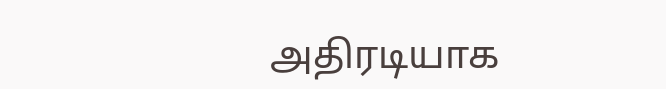அதிரடியாக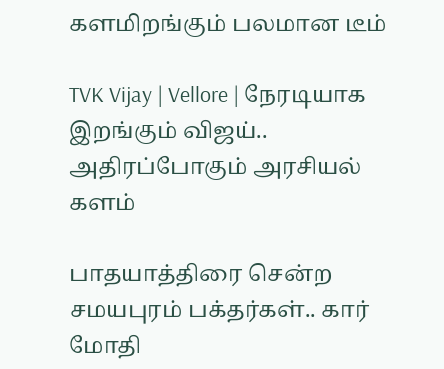களமிறங்கும் பலமான டீம்

TVK Vijay | Vellore | நேரடியாக இறங்கும் விஜய்.. அதிரப்போகும் அரசியல் களம்

பாதயாத்திரை சென்ற சமயபுரம் பக்தர்கள்.. கார் மோதி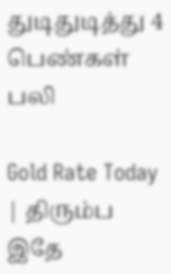துடிதுடித்து 4 பெண்கள் பலி

Gold Rate Today | திரும்ப இதே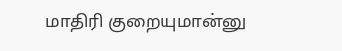மாதிரி குறையுமான்னு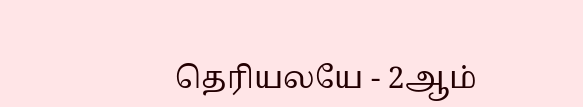தெரியலயே - 2ஆம்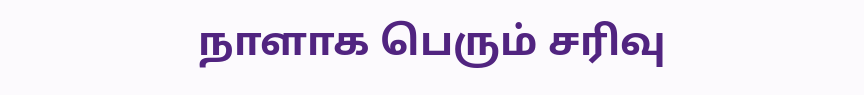நாளாக பெரும் சரிவு